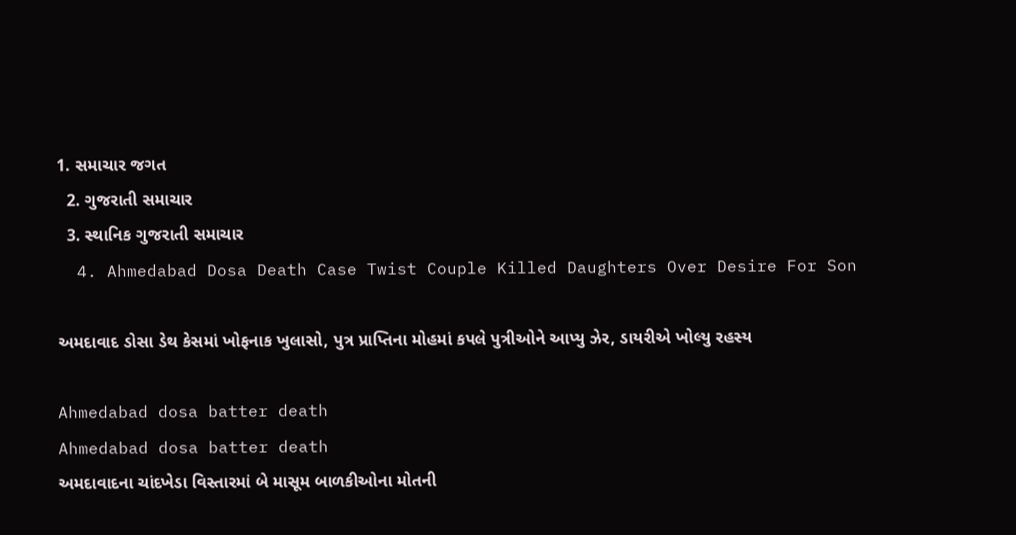1. સમાચાર જગત
  2. ગુજરાતી સમાચાર
  3. સ્થાનિક ગુજરાતી સમાચાર
  4. Ahmedabad Dosa Death Case Twist Couple Killed Daughters Over Desire For Son

અમદાવાદ ડોસા ડેથ કેસમાં ખોફનાક ખુલાસો, પુત્ર પ્રાપ્તિના મોહમાં કપલે પુત્રીઓને આપ્યુ ઝેર, ડાયરીએ ખોલ્યુ રહસ્ય

Ahmedabad dosa batter death
Ahmedabad dosa batter death
અમદાવાદના ચાંદખેડા વિસ્તારમાં બે માસૂમ બાળકીઓના મોતની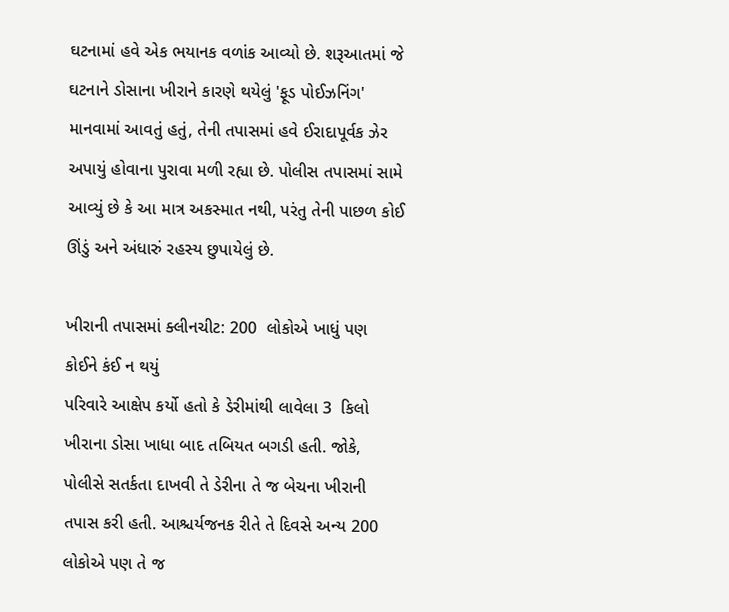ઘટનામાં હવે એક ભયાનક વળાંક આવ્યો છે. શરૂઆતમાં જે ઘટનાને ડોસાના ખીરાને કારણે થયેલું 'ફૂડ પોઈઝનિંગ' માનવામાં આવતું હતું, તેની તપાસમાં હવે ઈરાદાપૂર્વક ઝેર અપાયું હોવાના પુરાવા મળી રહ્યા છે. પોલીસ તપાસમાં સામે આવ્યું છે કે આ માત્ર અકસ્માત નથી, પરંતુ તેની પાછળ કોઈ ઊંડું અને અંધારું રહસ્ય છુપાયેલું છે.

ખીરાની તપાસમાં ક્લીનચીટ: 200  લોકોએ ખાધું પણ કોઈને કંઈ ન થયું
પરિવારે આક્ષેપ કર્યો હતો કે ડેરીમાંથી લાવેલા 3  કિલો ખીરાના ડોસા ખાધા બાદ તબિયત બગડી હતી. જોકે, પોલીસે સતર્કતા દાખવી તે ડેરીના તે જ બેચના ખીરાની તપાસ કરી હતી. આશ્ચર્યજનક રીતે તે દિવસે અન્ય 200 લોકોએ પણ તે જ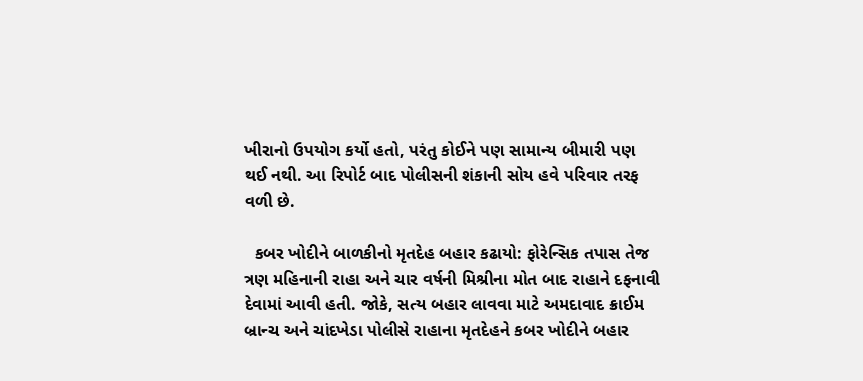ખીરાનો ઉપયોગ કર્યો હતો, પરંતુ કોઈને પણ સામાન્ય બીમારી પણ થઈ નથી. આ રિપોર્ટ બાદ પોલીસની શંકાની સોય હવે પરિવાર તરફ વળી છે.

  કબર ખોદીને બાળકીનો મૃતદેહ બહાર કઢાયો: ફોરેન્સિક તપાસ તેજ
ત્રણ મહિનાની રાહા અને ચાર વર્ષની મિશ્રીના મોત બાદ રાહાને દફનાવી દેવામાં આવી હતી. જોકે, સત્ય બહાર લાવવા માટે અમદાવાદ ક્રાઈમ બ્રાન્ચ અને ચાંદખેડા પોલીસે રાહાના મૃતદેહને કબર ખોદીને બહાર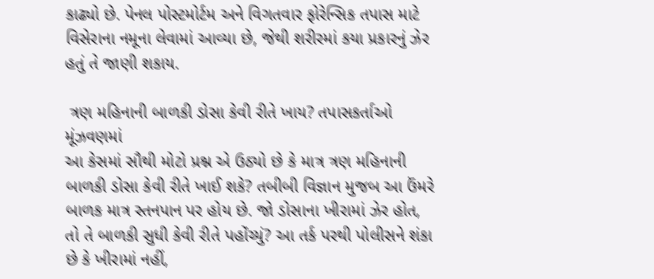કાઢ્યો છે. પેનલ પોસ્ટમોર્ટમ અને વિગતવાર ફોરેન્સિક તપાસ માટે વિસેરાના નમૂના લેવામાં આવ્યા છે, જેથી શરીરમાં કયા પ્રકારનું ઝેર હતું તે જાણી શકાય.

 ત્રણ મહિનાની બાળકી ડોસા કેવી રીતે ખાય? તપાસકર્તાઓ મૂંઝવણમાં
આ કેસમાં સૌથી મોટો પ્રશ્ન એ ઉઠ્યો છે કે માત્ર ત્રણ મહિનાની બાળકી ડોસા કેવી રીતે ખાઈ શકે? તબીબી વિજ્ઞાન મુજબ આ ઉંમરે બાળક માત્ર સ્તનપાન પર હોય છે. જો ડોસાના ખીરામાં ઝેર હોત, તો તે બાળકી સુધી કેવી રીતે પહોંચ્યું? આ તર્ક પરથી પોલીસને શંકા છે કે ખીરામાં નહીં,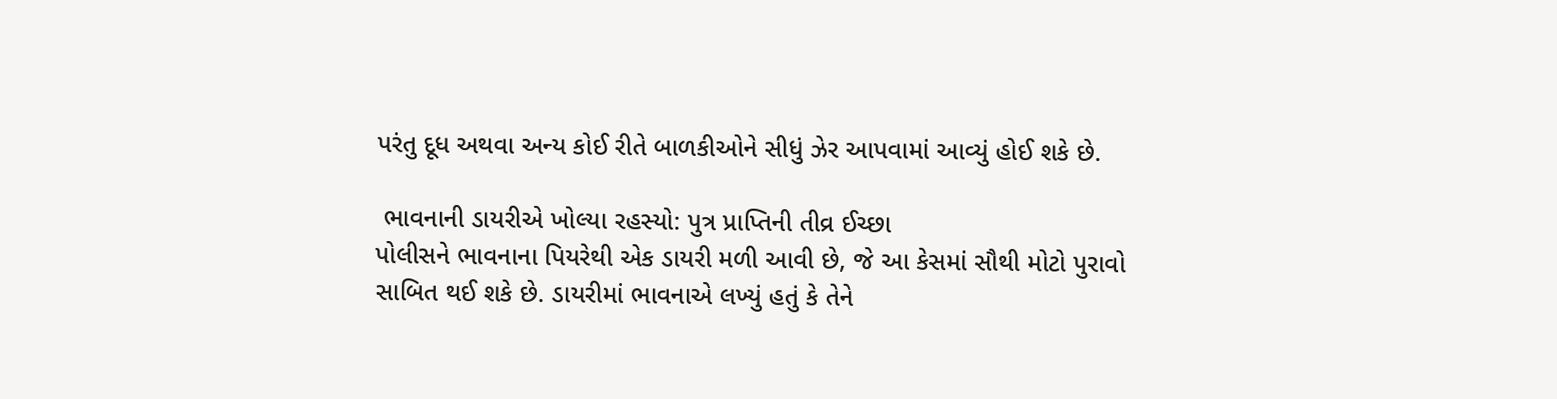પરંતુ દૂધ અથવા અન્ય કોઈ રીતે બાળકીઓને સીધું ઝેર આપવામાં આવ્યું હોઈ શકે છે.

 ભાવનાની ડાયરીએ ખોલ્યા રહસ્યો: પુત્ર પ્રાપ્તિની તીવ્ર ઈચ્છા
પોલીસને ભાવનાના પિયરેથી એક ડાયરી મળી આવી છે, જે આ કેસમાં સૌથી મોટો પુરાવો સાબિત થઈ શકે છે. ડાયરીમાં ભાવનાએ લખ્યું હતું કે તેને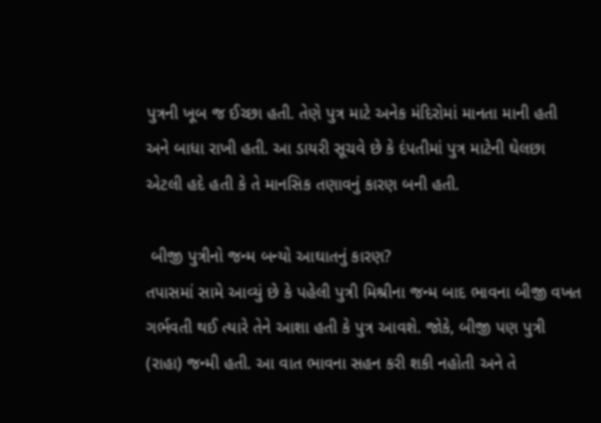પુત્રની ખૂબ જ ઈચ્છા હતી. તેણે પુત્ર માટે અનેક મંદિરોમાં માનતા માની હતી અને બાધા રાખી હતી. આ ડાયરી સૂચવે છે કે દંપતીમાં પુત્ર માટેની ઘેલછા એટલી હદે હતી કે તે માનસિક તણાવનું કારણ બની હતી.

 બીજી પુત્રીનો જન્મ બન્યો આઘાતનું કારણ?
તપાસમાં સામે આવ્યું છે કે પહેલી પુત્રી મિશ્રીના જન્મ બાદ ભાવના બીજી વખત ગર્ભવતી થઈ ત્યારે તેને આશા હતી કે પુત્ર આવશે. જોકે, બીજી પણ પુત્રી (રાહા) જન્મી હતી. આ વાત ભાવના સહન કરી શકી નહોતી અને તે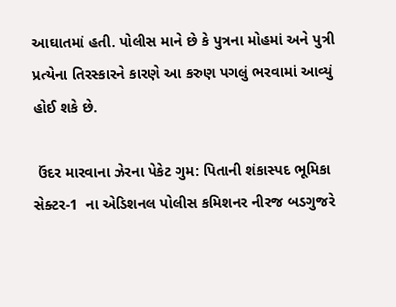આઘાતમાં હતી. પોલીસ માને છે કે પુત્રના મોહમાં અને પુત્રી પ્રત્યેના તિરસ્કારને કારણે આ કરુણ પગલું ભરવામાં આવ્યું હોઈ શકે છે.

 ઉંદર મારવાના ઝેરના પેકેટ ગુમ: પિતાની શંકાસ્પદ ભૂમિકા
સેક્ટર-1  ના એડિશનલ પોલીસ કમિશનર નીરજ બડગુજરે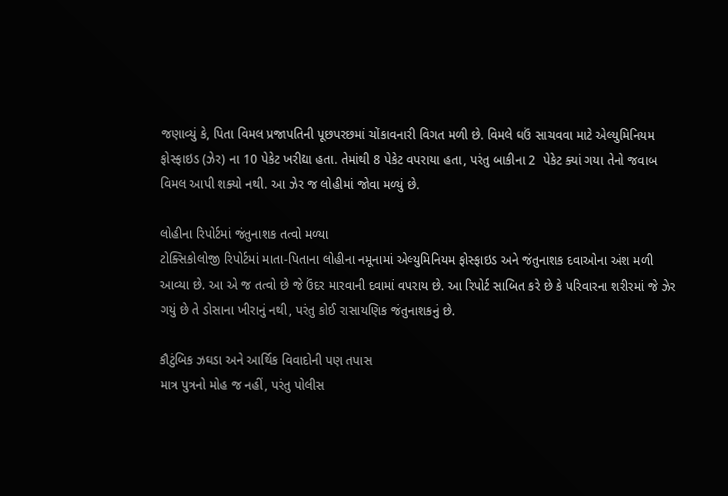જણાવ્યું કે, પિતા વિમલ પ્રજાપતિની પૂછપરછમાં ચોંકાવનારી વિગત મળી છે. વિમલે ઘઉં સાચવવા માટે એલ્યુમિનિયમ ફોસ્ફાઇડ (ઝેર) ના 10 પેકેટ ખરીદ્યા હતા. તેમાંથી 8 પેકેટ વપરાયા હતા, પરંતુ બાકીના 2  પેકેટ ક્યાં ગયા તેનો જવાબ વિમલ આપી શક્યો નથી. આ ઝેર જ લોહીમાં જોવા મળ્યું છે.

લોહીના રિપોર્ટમાં જંતુનાશક તત્વો મળ્યા
ટોક્સિકોલોજી રિપોર્ટમાં માતા-પિતાના લોહીના નમૂનામાં એલ્યુમિનિયમ ફોસ્ફાઇડ અને જંતુનાશક દવાઓના અંશ મળી આવ્યા છે. આ એ જ તત્વો છે જે ઉંદર મારવાની દવામાં વપરાય છે. આ રિપોર્ટ સાબિત કરે છે કે પરિવારના શરીરમાં જે ઝેર ગયું છે તે ડોસાના ખીરાનું નથી, પરંતુ કોઈ રાસાયણિક જંતુનાશકનું છે.

કૌટુંબિક ઝઘડા અને આર્થિક વિવાદોની પણ તપાસ
માત્ર પુત્રનો મોહ જ નહીં, પરંતુ પોલીસ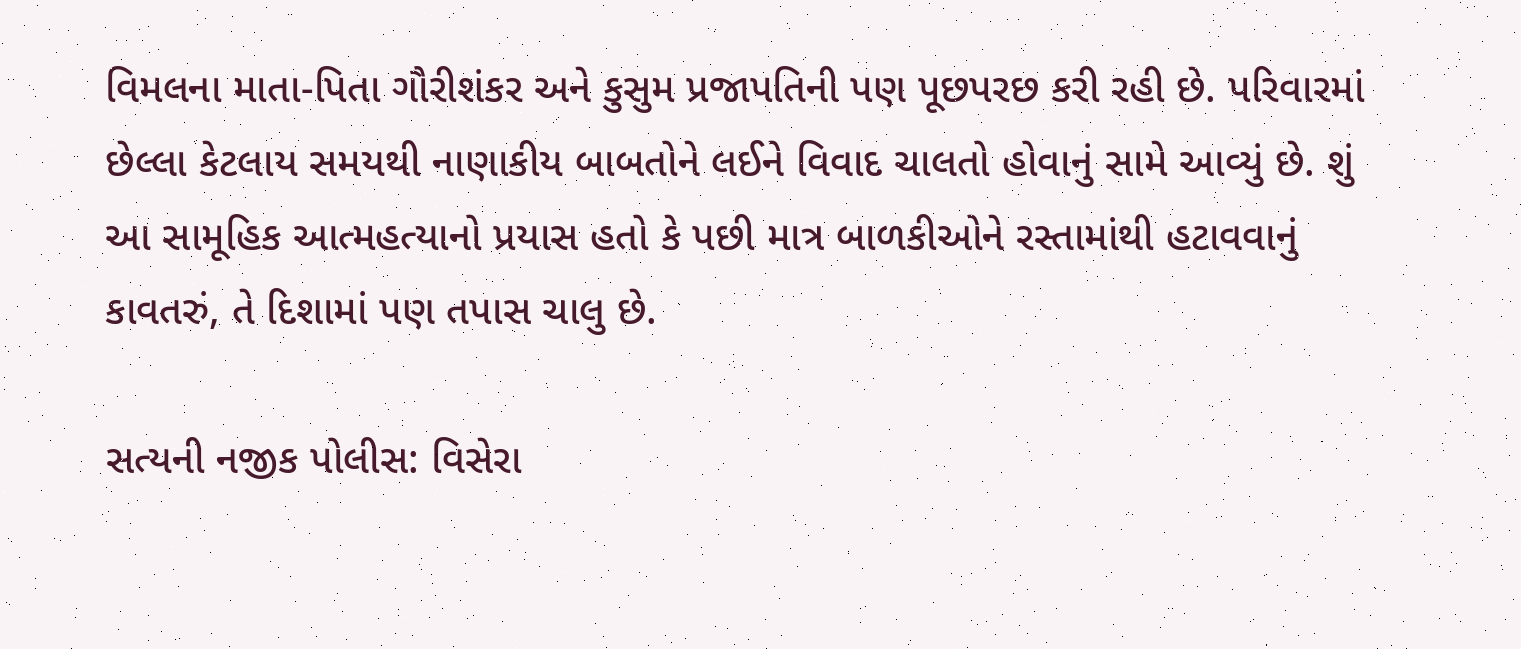વિમલના માતા-પિતા ગૌરીશંકર અને કુસુમ પ્રજાપતિની પણ પૂછપરછ કરી રહી છે. પરિવારમાં છેલ્લા કેટલાય સમયથી નાણાકીય બાબતોને લઈને વિવાદ ચાલતો હોવાનું સામે આવ્યું છે. શું આ સામૂહિક આત્મહત્યાનો પ્રયાસ હતો કે પછી માત્ર બાળકીઓને રસ્તામાંથી હટાવવાનું કાવતરું, તે દિશામાં પણ તપાસ ચાલુ છે.

સત્યની નજીક પોલીસ: વિસેરા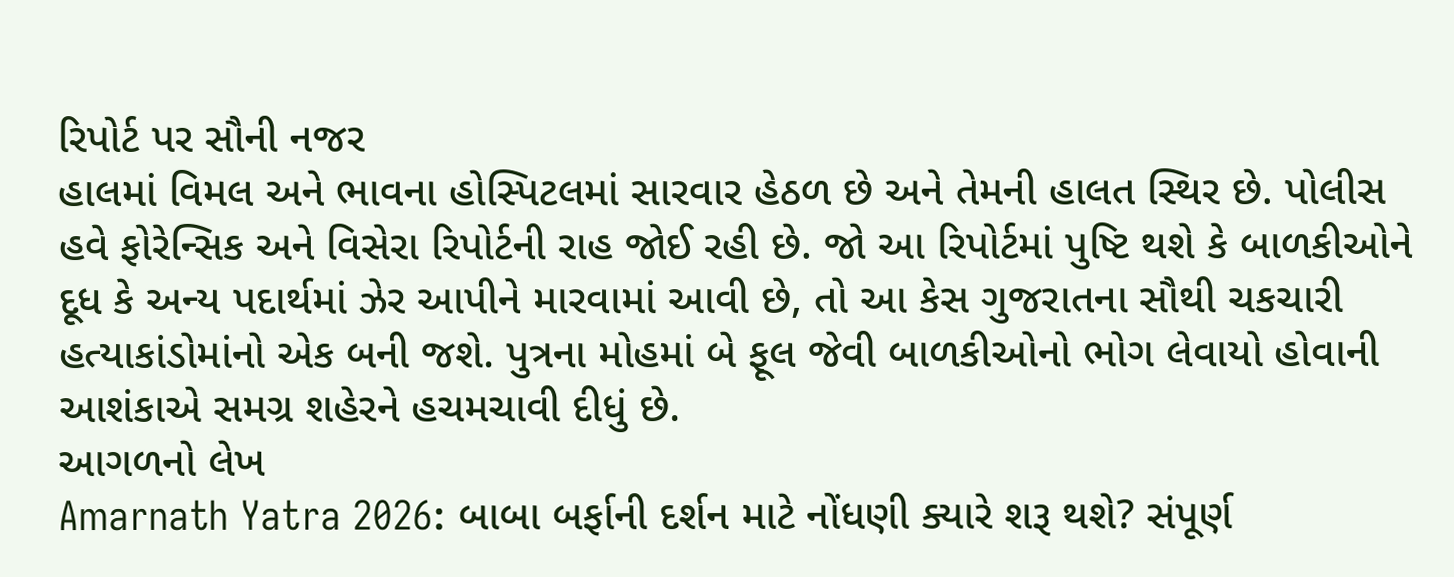રિપોર્ટ પર સૌની નજર
હાલમાં વિમલ અને ભાવના હોસ્પિટલમાં સારવાર હેઠળ છે અને તેમની હાલત સ્થિર છે. પોલીસ હવે ફોરેન્સિક અને વિસેરા રિપોર્ટની રાહ જોઈ રહી છે. જો આ રિપોર્ટમાં પુષ્ટિ થશે કે બાળકીઓને દૂધ કે અન્ય પદાર્થમાં ઝેર આપીને મારવામાં આવી છે, તો આ કેસ ગુજરાતના સૌથી ચકચારી હત્યાકાંડોમાંનો એક બની જશે. પુત્રના મોહમાં બે ફૂલ જેવી બાળકીઓનો ભોગ લેવાયો હોવાની આશંકાએ સમગ્ર શહેરને હચમચાવી દીધું છે.
આગળનો લેખ
Amarnath Yatra 2026: બાબા બર્ફાની દર્શન માટે નોંધણી ક્યારે શરૂ થશે? સંપૂર્ણ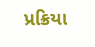પ્રક્રિયા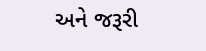અને જરૂરી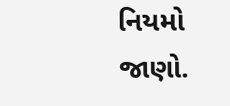નિયમો જાણો.